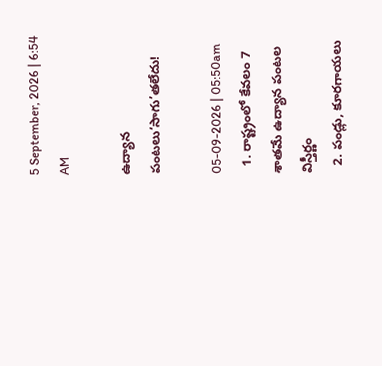5 September, 2026 | 6:54 AM

ఉద్యాన పంటలు‘సాగు’తలేదు!

05-09-2026 | 05:50am
  1. రాష్ట్రంలో కేవలం 7 శాతమే ఉద్యాన పంటల విస్తీర్ణం
  2. పండ్లు, కూరగాయలు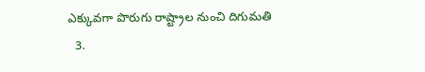ఎక్కువగా పొరుగు రాష్ట్రాల నుంచి దిగుమతి
  3.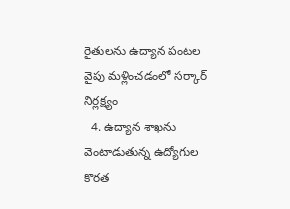రైతులను ఉద్యాన పంటల వైపు మళ్లించడంలో సర్కార్ నిర్లక్ష్యం
  4. ఉద్యాన శాఖను వెంటాడుతున్న ఉద్యోగుల కొరత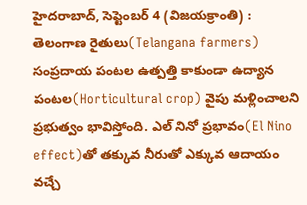హైదరాబాద్, సెప్టెంబర్ 4 (విజయక్రాంతి) : తెలంగాణ రైతులు(Telangana farmers) సంప్రదాయ పంటల ఉత్పత్తి కాకుండా ఉద్యాన పంటల(Horticultural crop) వైపు మళ్లించాలని ప్రభుత్వం భావిస్తోంది. ఎల్ నినో ప్రభావం(El Nino effect)తో తక్కువ నీరుతో ఎక్కువ ఆదాయం వచ్చే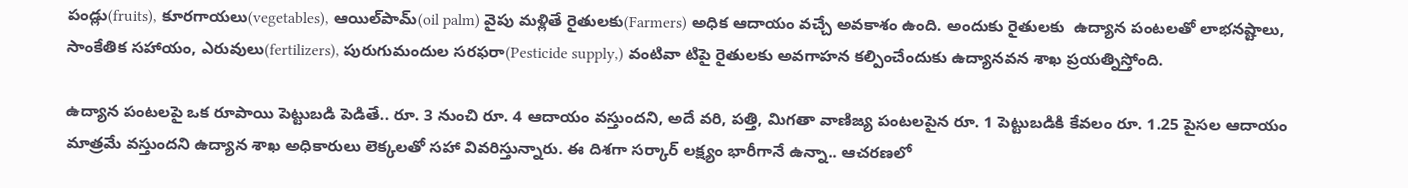పండ్లు(fruits), కూరగాయలు(vegetables), ఆయిల్‌పామ్(oil palm) వైపు మళ్లితే రైతులకు(Farmers) అధిక ఆదాయం వచ్చే అవకాశం ఉంది. అందుకు రైతులకు  ఉద్యాన పంటలతో లాభనష్టాలు, సాంకేతిక సహాయం, ఎరువులు(fertilizers), పురుగుమందుల సరఫరా(Pesticide supply,) వంటివా టిపై రైతులకు అవగాహన కల్పించేందుకు ఉద్యానవన శాఖ ప్రయత్నిస్తోంది.

ఉద్యాన పంటలపై ఒక రూపాయి పెట్టుబడి పెడితే.. రూ. 3 నుంచి రూ. 4 ఆదాయం వస్తుందని, అదే వరి, పత్తి, మిగతా వాణిజ్య పంటలపైన రూ. 1 పెట్టుబడికి కేవలం రూ. 1.25 పైసల ఆదాయం మాత్రమే వస్తుందని ఉద్యాన శాఖ అధికారులు లెక్కలతో సహా వివరిస్తున్నారు. ఈ దిశగా సర్కార్ లక్ష్యం భారీగానే ఉన్నా.. ఆచరణలో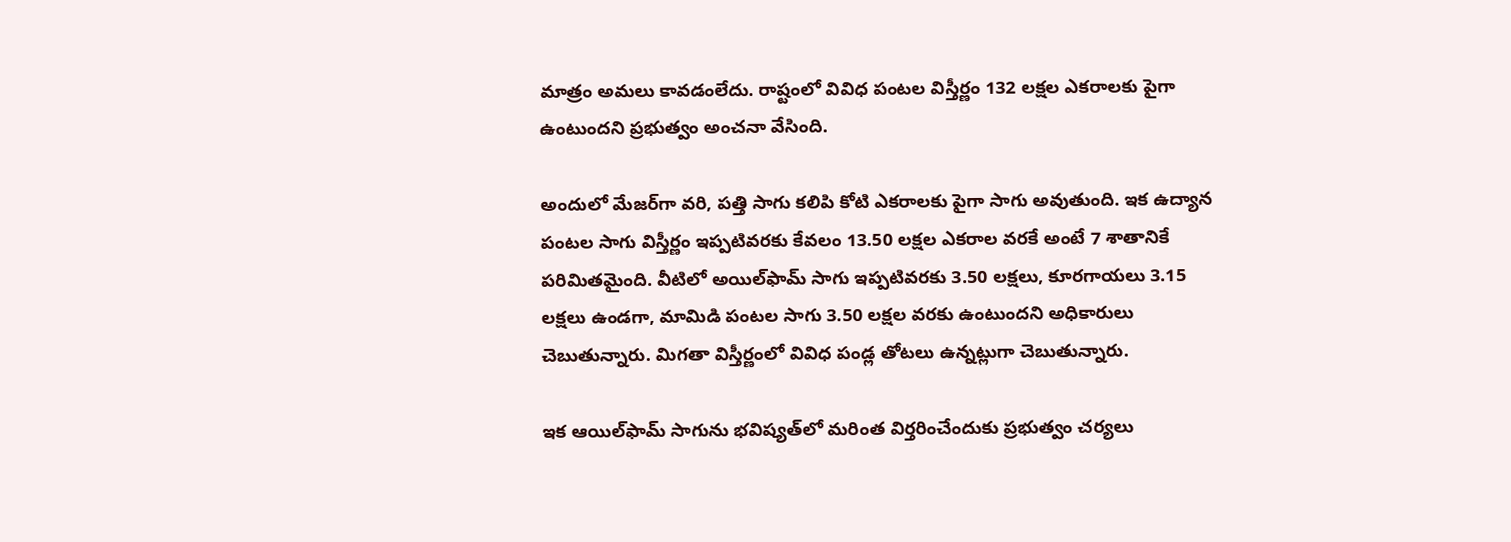మాత్రం అమలు కావడంలేదు. రాష్టంలో వివిధ పంటల విస్తీర్ణం 132 లక్షల ఎకరాలకు పైగా ఉంటుందని ప్రభుత్వం అంచనా వేసింది.

అందులో మేజర్‌గా వరి, పత్తి సాగు కలిపి కోటి ఎకరాలకు పైగా సాగు అవుతుంది. ఇక ఉద్యాన పంటల సాగు విస్తీర్ణం ఇప్పటివరకు కేవలం 13.50 లక్షల ఎకరాల వరకే అంటే 7 శాతానికే పరిమితమైంది. వీటిలో అయిల్‌ఫామ్ సాగు ఇప్పటివరకు 3.50 లక్షలు, కూరగాయలు 3.15 లక్షలు ఉండగా, మామిడి పంటల సాగు 3.50 లక్షల వరకు ఉంటుందని అధికారులు చెబుతున్నారు. మిగతా విస్తీర్ణంలో వివిధ పండ్ల తోటలు ఉన్నట్లుగా చెబుతున్నారు.

ఇక ఆయిల్‌ఫామ్ సాగును భవిష్యత్‌లో మరింత విర్తరించేందుకు ప్రభుత్వం చర్యలు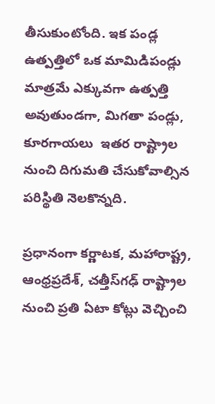తీసుకుంటోంది. ఇక పండ్ల ఉత్పత్తిలో ఒక మామిడిపండ్లు మాత్రమే ఎక్కువగా ఉత్పత్తి అవుతుండగా, మిగతా పండ్లు, కూరగాయలు  ఇతర రాష్ట్రాల నుంచి దిగుమతి చేసుకోవాల్సిన పరిస్థితి నెలకొన్నది.

ప్రధానంగా కర్ణాటక, మహారాష్ట్ర, ఆంధ్రప్రదేశ్, చత్తీస్‌గఢ్ రాష్ట్రాల నుంచి ప్రతి ఏటా కోట్లు వెచ్చించి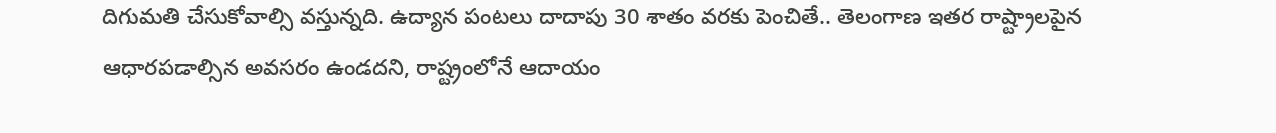దిగుమతి చేసుకోవాల్సి వస్తున్నది. ఉద్యాన పంటలు దాదాపు 30 శాతం వరకు పెంచితే.. తెలంగాణ ఇతర రాష్ట్రాలపైన ఆధారపడాల్సిన అవసరం ఉండదని, రాష్ట్రంలోనే ఆదాయం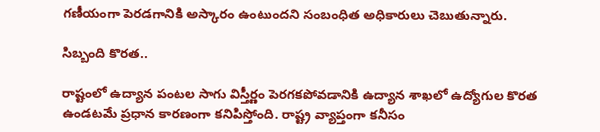గణీయంగా పెరడగానికి అస్కారం ఉంటుందని సంబంధిత అధికారులు చెబుతున్నారు.

సిబ్బంది కొరత..

రాష్టంలో ఉద్యాన పంటల సాగు విస్తీర్ణం పెరగకపోవడానికి ఉద్యాన శాఖలో ఉద్యోగుల కొరత ఉండటమే ప్రధాన కారణంగా కనిపిస్తోంది. రాష్ట్ర వ్యాప్తంగా కనీసం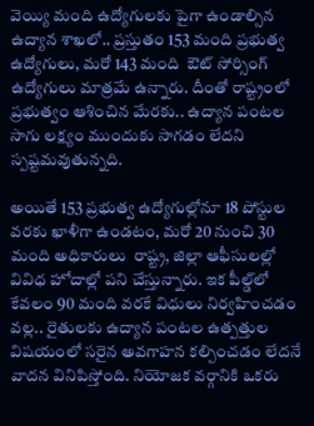వెయ్యి మంది ఉద్యోగులకు పైగా ఉండాల్సిన ఉద్యాన శాఖలో.. ప్రస్తుతం 153 మంది ప్రభుత్వ ఉద్యోగులు, మరో 143 మంది  ఔట్ సోర్సింగ్ ఉద్యోగులు మాత్రమే ఉన్నారు. దీంతో రాష్ట్రంలో ప్రభుత్వం ఆశించిన మేరకు.. ఉద్యాన పంటల సాగు లక్ష్యం ముందుకు సాగడం లేదని స్పష్టమవుతున్నది.

అయితే 153 ప్రభుత్వ ఉద్యోగుల్లోనూ 18 పోస్టుల వరకు ఖాళీగా ఉండటం, మరో 20 నుంచి 30   మంది అధికారులు  రాష్ట్ర, జిల్లా ఆఫీసులల్లో వివిధ హోదాల్లో పని చేస్తున్నారు. ఇక పీల్డ్‌లో కేవలం 90 మంది వరకే విధులు నిర్వహించడం వల్ల.. రైతులకు ఉద్యాన పంటల ఉత్పత్తుల విషయంలో సరైన అవగాహన కల్పించడం లేదనే వాదన వినిపిస్తోంది. నియోజక వర్గానికి ఒకరు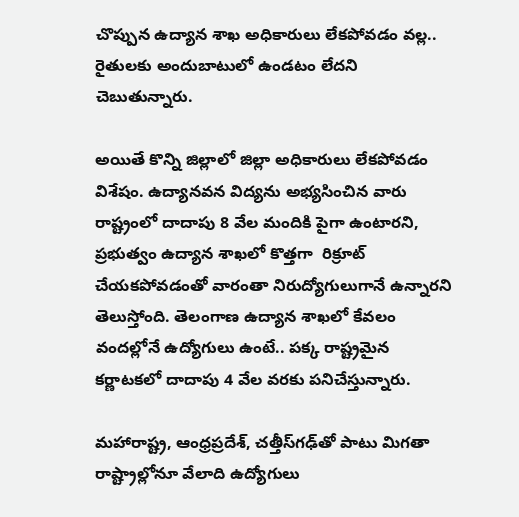చొప్పున ఉద్యాన శాఖ అధికారులు లేకపోవడం వల్ల.. రైతులకు అందుబాటులో ఉండటం లేదని చెబుతున్నారు.

అయితే కొన్ని జిల్లాలో జిల్లా అధికారులు లేకపోవడం విశేషం. ఉద్యానవన విద్యను అభ్యసించిన వారు రాష్ట్రంలో దాదాపు 8 వేల మందికి పైగా ఉంటారని, ప్రభుత్వం ఉద్యాన శాఖలో కొత్తగా  రిక్రూట్ చేయకపోవడంతో వారంతా నిరుద్యోగులుగానే ఉన్నారని తెలుస్తోంది. తెలంగాణ ఉద్యాన శాఖలో కేవలం వందల్లోనే ఉద్యోగులు ఉంటే.. పక్క రాష్ట్రమైన కర్ణాటకలో దాదాపు 4 వేల వరకు పనిచేస్తున్నారు.

మహారాష్ట్ర, ఆంధ్రప్రదేశ్, చత్తీస్‌గఢ్‌తో పాటు మిగతా రాష్ట్రాల్లోనూ వేలాది ఉద్యోగులు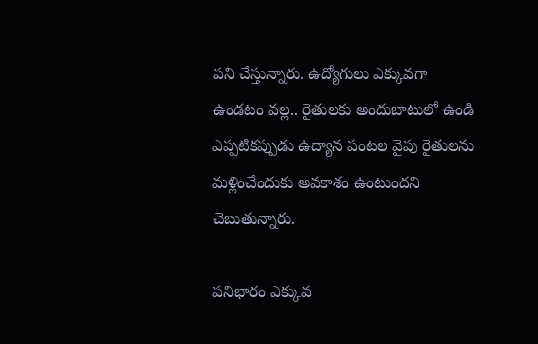పని చేస్తున్నారు. ఉద్యోగులు ఎక్కువగా ఉండటం వల్ల.. రైతులకు అందుబాటులో ఉండి ఎప్పటికప్పుడు ఉద్యాన పంటల వైపు రైతులను మళ్లించేందుకు అవకాశం ఉంటుందని చెబుతున్నారు.

పనిభారం ఎక్కువ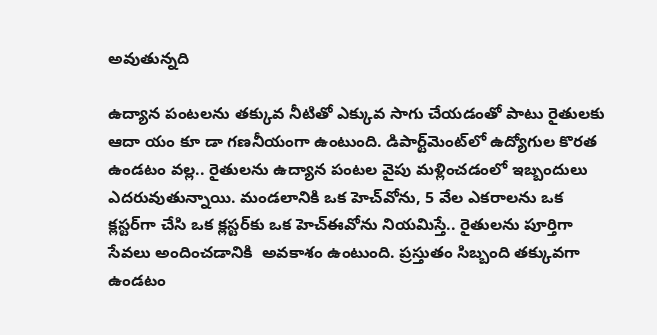అవుతున్నది

ఉద్యాన పంటలను తక్కువ నీటితో ఎక్కువ సాగు చేయడంతో పాటు రైతులకు ఆదా యం కూ డా గణనీయంగా ఉంటుంది. డిపార్ట్‌మెంట్‌లో ఉద్యోగుల కొరత ఉండటం వల్ల.. రైతులను ఉద్యాన పంటల వైపు మళ్లించడంలో ఇబ్బందులు ఎదరువుతున్నాయి. మండలానికి ఒక హెచ్‌వోను, 5 వేల ఎకరాలను ఒక క్లస్టర్‌గా చేసి ఒక క్లస్టర్‌కు ఒక హెచ్‌ఈవోను నియమిస్తే.. రైతులను పూర్తిగా సేవలు అందించడానికి  అవకాశం ఉంటుంది. ప్రస్తుతం సిబ్బంది తక్కువగా ఉండటం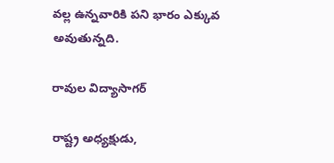వల్ల ఉన్నవారికి పని భారం ఎక్కువ అవుతున్నది.

రావుల విద్యాసాగర్

రాష్ట్ర అధ్యక్షుడు,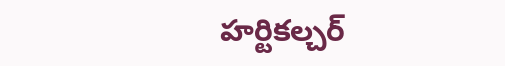హర్టికల్చర్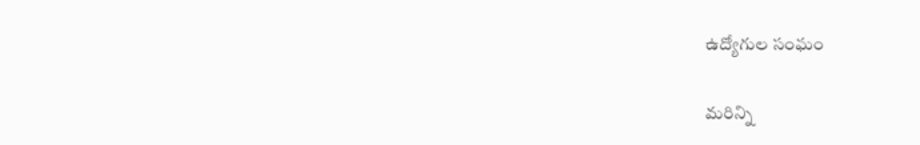ఉద్యోగుల సంఘం

మరిన్ని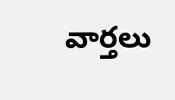వార్తలు